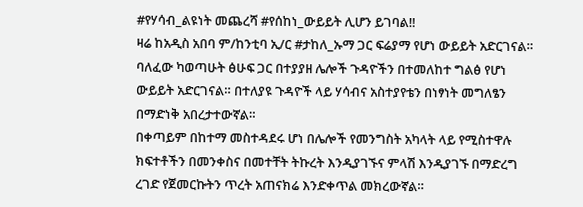#የሃሳብ_ልዩነት መጨረሻ #የሰከነ_ውይይት ሊሆን ይገባል‼
ዛሬ ከአዲስ አበባ ም/ከንቲባ ኢ/ር #ታከለ_ኡማ ጋር ፍሬያማ የሆነ ውይይት አድርገናል። ባለፈው ካወጣሁት ፅሁፍ ጋር በተያያዘ ሌሎች ጉዳዮችን በተመለከተ ግልፅ የሆነ ውይይት አድርገናል። በተለያዩ ጉዳዮች ላይ ሃሳብና አስተያየቴን በነፃነት መግለፄን በማድነቅ አበረታተውኛል።
በቀጣይም በከተማ መስተዳደሩ ሆነ በሌሎች የመንግስት አካላት ላይ የሚስተዋሉ ክፍተቶችን በመንቀስና በመተቸት ትኩረት እንዲያገኙና ምላሽ እንዲያገኙ በማድረግ ረገድ የጀመርኩትን ጥረት አጠናክሬ እንድቀጥል መክረውኛል።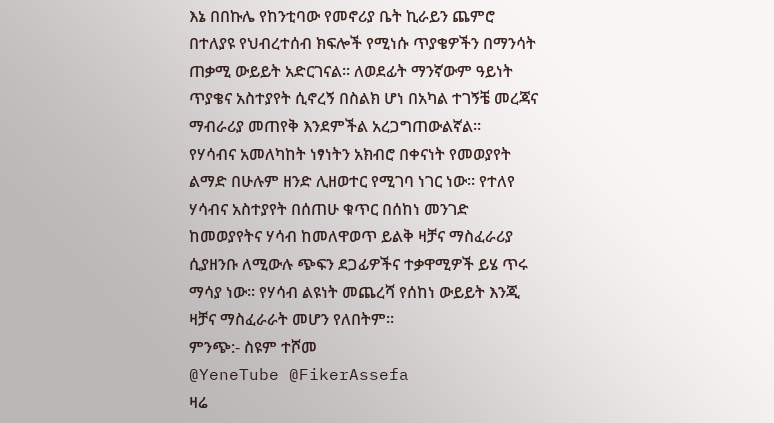እኔ በበኩሌ የከንቲባው የመኖሪያ ቤት ኪራይን ጨምሮ በተለያዩ የህብረተሰብ ክፍሎች የሚነሱ ጥያቄዎችን በማንሳት ጠቃሚ ውይይት አድርገናል። ለወደፊት ማንኛውም ዓይነት ጥያቄና አስተያየት ሲኖረኝ በስልክ ሆነ በአካል ተገኝቼ መረጃና ማብራሪያ መጠየቅ እንደምችል አረጋግጠውልኛል።
የሃሳብና አመለካከት ነፃነትን አክብሮ በቀናነት የመወያየት ልማድ በሁሉም ዘንድ ሊዘወተር የሚገባ ነገር ነው። የተለየ ሃሳብና አስተያየት በሰጠሁ ቁጥር በሰከነ መንገድ ከመወያየትና ሃሳብ ከመለዋወጥ ይልቅ ዛቻና ማስፈራሪያ ሲያዘንቡ ለሚውሉ ጭፍን ደጋፊዎችና ተቃዋሚዎች ይሄ ጥሩ ማሳያ ነው። የሃሳብ ልዩነት መጨረሻ የሰከነ ውይይት እንጂ ዛቻና ማስፈራራት መሆን የለበትም።
ምንጭ:- ስዩም ተሾመ
@YeneTube @FikerAssefa
ዛሬ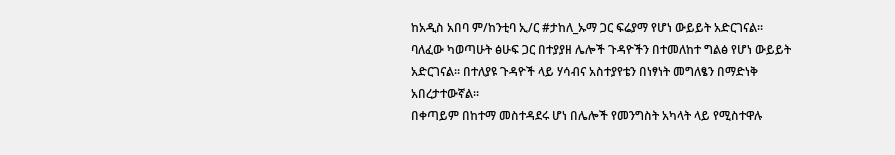ከአዲስ አበባ ም/ከንቲባ ኢ/ር #ታከለ_ኡማ ጋር ፍሬያማ የሆነ ውይይት አድርገናል። ባለፈው ካወጣሁት ፅሁፍ ጋር በተያያዘ ሌሎች ጉዳዮችን በተመለከተ ግልፅ የሆነ ውይይት አድርገናል። በተለያዩ ጉዳዮች ላይ ሃሳብና አስተያየቴን በነፃነት መግለፄን በማድነቅ አበረታተውኛል።
በቀጣይም በከተማ መስተዳደሩ ሆነ በሌሎች የመንግስት አካላት ላይ የሚስተዋሉ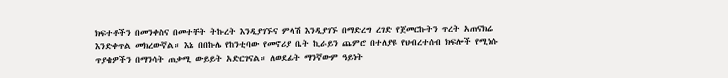ክፍተቶችን በመንቀስና በመተቸት ትኩረት እንዲያገኙና ምላሽ እንዲያገኙ በማድረግ ረገድ የጀመርኩትን ጥረት አጠናክሬ እንድቀጥል መክረውኛል። እኔ በበኩሌ የከንቲባው የመኖሪያ ቤት ኪራይን ጨምሮ በተለያዩ የህብረተሰብ ክፍሎች የሚነሱ ጥያቄዎችን በማንሳት ጠቃሚ ውይይት አድርገናል። ለወደፊት ማንኛውም ዓይነት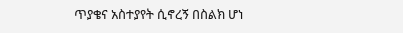ጥያቄና አስተያየት ሲኖረኝ በስልክ ሆነ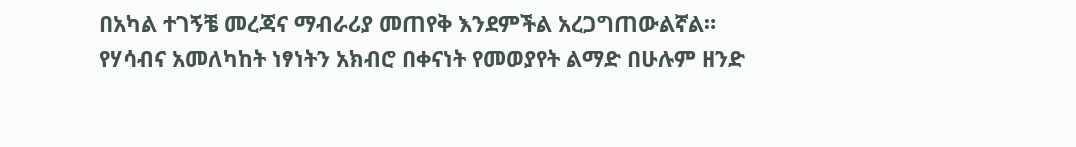በአካል ተገኝቼ መረጃና ማብራሪያ መጠየቅ እንደምችል አረጋግጠውልኛል።
የሃሳብና አመለካከት ነፃነትን አክብሮ በቀናነት የመወያየት ልማድ በሁሉም ዘንድ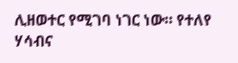ሊዘወተር የሚገባ ነገር ነው። የተለየ ሃሳብና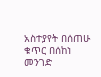አስተያየት በሰጠሁ ቁጥር በሰከነ መንገድ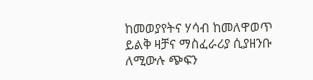ከመወያየትና ሃሳብ ከመለዋወጥ ይልቅ ዛቻና ማስፈራሪያ ሲያዘንቡ ለሚውሉ ጭፍን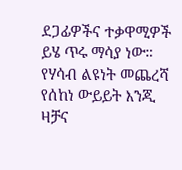ደጋፊዎችና ተቃዋሚዎች ይሄ ጥሩ ማሳያ ነው። የሃሳብ ልዩነት መጨረሻ የሰከነ ውይይት እንጂ ዛቻና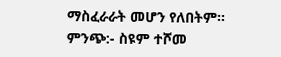ማስፈራራት መሆን የለበትም።
ምንጭ:- ስዩም ተሾመ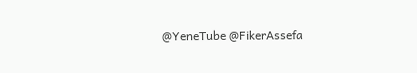@YeneTube @FikerAssefa